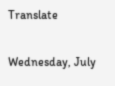Translate

Wednesday, July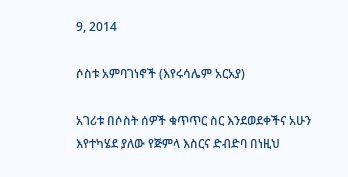9, 2014

ሶስቱ አምባገነኖች (እየሩሳሌም አርአያ)

አገሪቱ በሶስት ሰዎች ቁጥጥር ስር እንደወደቀችና አሁን እየተካሄደ ያለው የጅምላ እስርና ድብድባ በነዚህ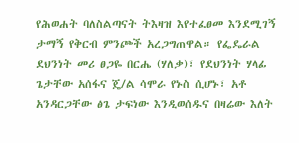የሕወሐት ባለስልጣናት ትእዛዝ እየተፈፀመ እንደሚገኝ ታማኝ የቅርብ ምንጮች አረጋግጠዋል። የፌዴራል ደህንነት መሪ ፀጋዬ በርሔ (ሃለቃ)፣ የደህንነት ሃላፊ ጌታቸው አሰፋና ጄ/ል ሳሞራ የኑስ ሲሆኑ፣ አቶ አንዳርጋቸው ፅጌ ታፍነው እንዲወሰዱና በዛሬው እለት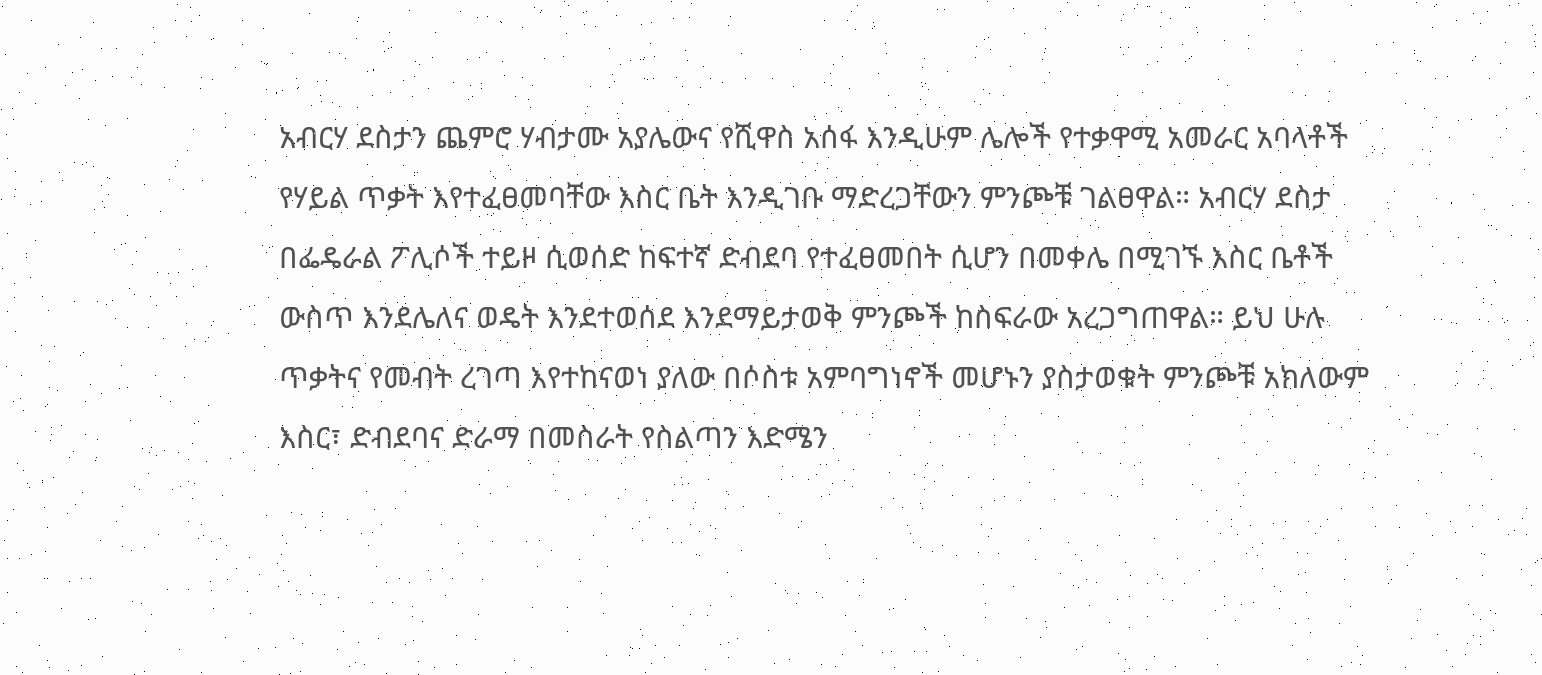አብርሃ ደስታን ጨምሮ ሃብታሙ አያሌውና የሺዋስ አሰፋ እንዲሁም ሌሎች የተቃዋሚ አመራር አባላቶች የሃይል ጥቃት እየተፈፀመባቸው እስር ቤት እንዲገቡ ማድረጋቸውን ምንጮቹ ገልፀዋል። አብርሃ ደስታ በፌዴራል ፖሊሶች ተይዞ ሲወሰድ ከፍተኛ ድብደባ የተፈፀመበት ሲሆን በመቀሌ በሚገኙ እስር ቤቶች ውስጥ እንደሌለና ወዴት እንደተወሰደ እንደማይታወቅ ምንጮች ከስፍራው አረጋግጠዋል። ይህ ሁሉ ጥቃትና የመብት ረገጣ እየተከናወነ ያለው በሶስቱ አምባግነኖች መሆኑን ያስታወቁት ምንጮቹ አክለውም እስር፣ ድብደባና ድራማ በመስራት የስልጣን እድሜን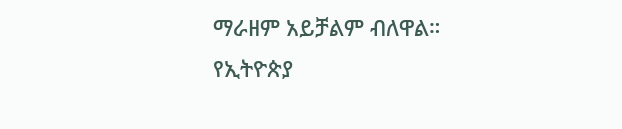ማራዘም አይቻልም ብለዋል። የኢትዮጵያ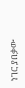ነገር ያበቃው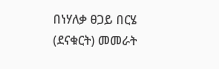በነሃለቃ ፀጋይ በርሄ (ደናቁርት) መመራት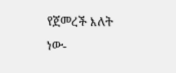የጀመረች እለት ነው-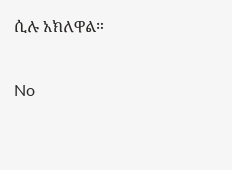ሲሉ አክለዋል።

No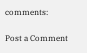comments:

Post a Comment